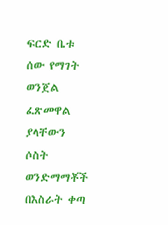ፍርድ ቤቱ ሰው የማገት ወንጀል ፈጽመዋል ያላቸውን ሶስት ወንድማማቾች በእስራት ቀጣ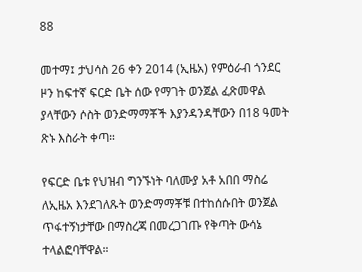88

መተማ፤ ታህሳስ 26 ቀን 2014 (ኢዜአ) የምዕራብ ጎንደር ዞን ከፍተኛ ፍርድ ቤት ሰው የማገት ወንጀል ፈጽመዋል ያላቸውን ሶስት ወንድማማቾች እያንዳንዳቸውን በ18 ዓመት ጽኑ እስራት ቀጣ።

የፍርድ ቤቱ የህዝብ ግንኙነት ባለሙያ አቶ አበበ ማስሬ ለኢዜአ እንደገለጹት ወንድማማቾቹ በተከሰሱበት ወንጀል ጥፋተኝነታቸው በማስረጃ በመረጋገጡ የቅጣት ውሳኔ ተላልፎባቸዋል።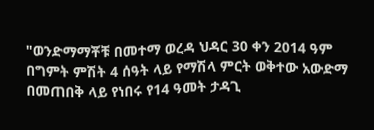"ወንድማማቾቹ በመተማ ወረዳ ህዳር 30 ቀን 2014 ዓም በግምት ምሽት 4 ሰዓት ላይ የማሽላ ምርት ወቅተው አውድማ በመጠበቅ ላይ የነበሩ የ14 ዓመት ታዳጊ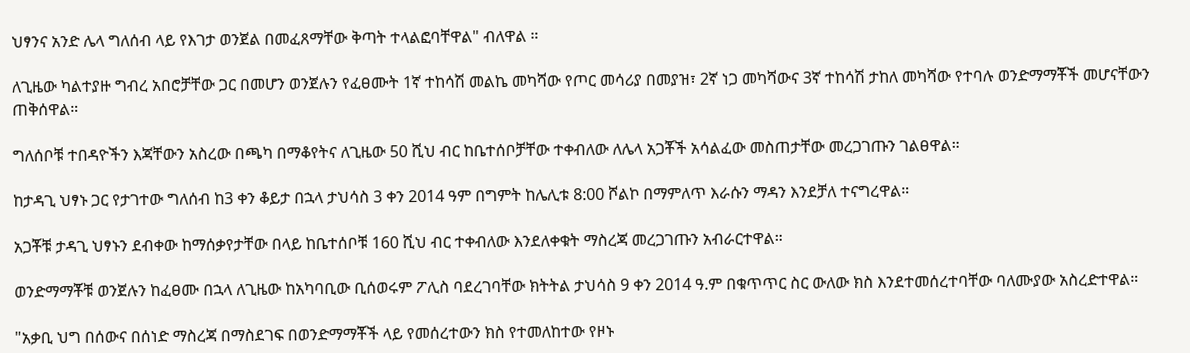ህፃንና አንድ ሌላ ግለሰብ ላይ የእገታ ወንጀል በመፈጸማቸው ቅጣት ተላልፎባቸዋል" ብለዋል ።

ለጊዜው ካልተያዙ ግብረ አበሮቻቸው ጋር በመሆን ወንጀሉን የፈፀሙት 1ኛ ተከሳሽ መልኬ መካሻው የጦር መሳሪያ በመያዝ፣ 2ኛ ነጋ መካሻውና 3ኛ ተከሳሽ ታከለ መካሻው የተባሉ ወንድማማቾች መሆናቸውን ጠቅሰዋል።

ግለሰቦቹ ተበዳዮችን እጃቸውን አስረው በጫካ በማቆየትና ለጊዜው 50 ሺህ ብር ከቤተሰቦቻቸው ተቀብለው ለሌላ አጋቾች አሳልፈው መስጠታቸው መረጋገጡን ገልፀዋል።

ከታዳጊ ህፃኑ ጋር የታገተው ግለሰብ ከ3 ቀን ቆይታ በኋላ ታህሳስ 3 ቀን 2014 ዓም በግምት ከሌሊቱ 8:00 ሾልኮ በማምለጥ እራሱን ማዳን እንደቻለ ተናግረዋል።

አጋቾቹ ታዳጊ ህፃኑን ደብቀው ከማሰቃየታቸው በላይ ከቤተሰቦቹ 160 ሺህ ብር ተቀብለው እንደለቀቁት ማስረጃ መረጋገጡን አብራርተዋል።

ወንድማማቾቹ ወንጀሉን ከፈፀሙ በኋላ ለጊዜው ከአካባቢው ቢሰወሩም ፖሊስ ባደረገባቸው ክትትል ታህሳስ 9 ቀን 2014 ዓ.ም በቁጥጥር ስር ውለው ክስ እንደተመሰረተባቸው ባለሙያው አስረድተዋል።

"አቃቢ ህግ በሰውና በሰነድ ማስረጃ በማስደገፍ በወንድማማቾች ላይ የመሰረተውን ክስ የተመለከተው የዞኑ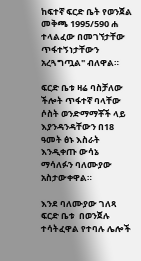ከፍተኛ ፍርድ ቤት የወንጀል መቅጫ 1995/590 ሐ ተላልፈው በመገኘታቸው ጥፋተኝነታቸውን አረጓግጧል" ብለዋል።

ፍርድ ቤቱ ዛሬ ባስቻለው ችሎት ጥፋተኛ ባላቸው ሶስት ወንድማማቾች ላይ እያንዳንዳቸውን በ18 ዓመት ፅኑ እስራት እንዲቀጡ ውሳኔ ማሳለፉን ባለሙያው አስታውቀዋል።

እንደ ባለሙያው ገለጻ ፍርድ ቤቱ  በወንጀሉ ተሳትፈዋል የተባሉ ሌሎች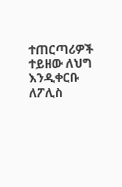ተጠርጣሪዎች ተይዘው ለህግ እንዲቀርቡ ለፖሊስ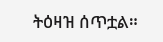ትዕዛዝ ሰጥቷል።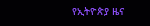የኢትዮጵያ ዜና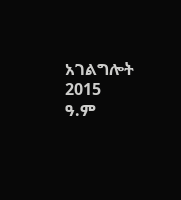አገልግሎት
2015
ዓ.ም